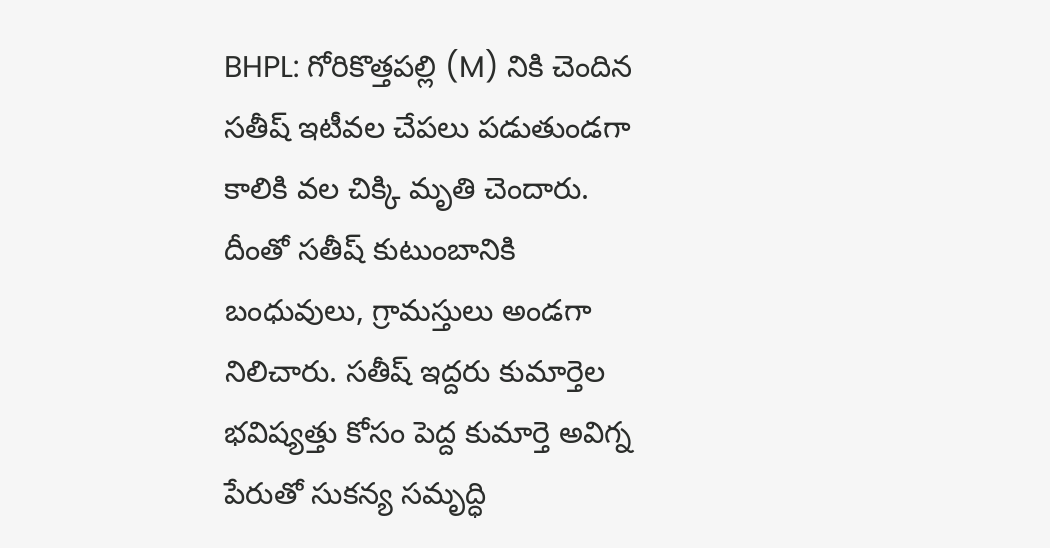BHPL: గోరికొత్తపల్లి (M) నికి చెందిన సతీష్ ఇటీవల చేపలు పడుతుండగా కాలికి వల చిక్కి మృతి చెందారు. దీంతో సతీష్ కుటుంబానికి బంధువులు, గ్రామస్తులు అండగా నిలిచారు. సతీష్ ఇద్దరు కుమార్తెల భవిష్యత్తు కోసం పెద్ద కుమార్తె అవిగ్న పేరుతో సుకన్య సమృద్ధి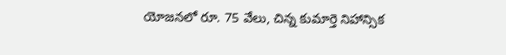యోజనలో రూ. 75 వేలు, చిన్న కుమార్తె నిహాన్సిక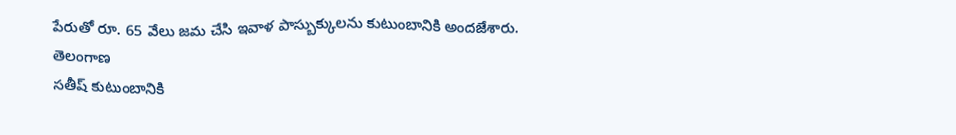పేరుతో రూ. 65 వేలు జమ చేసి ఇవాళ పాస్బుక్కులను కుటుంబానికి అందజేశారు.
తెలంగాణ
సతీష్ కుటుంబానికి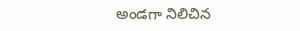అండగా నిలిచిన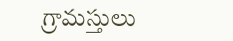గ్రామస్తులు